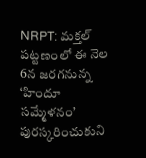NRPT: మక్తల్ పట్టణంలో ఈ నెల 6న జరగనున్న ‘హిందూ సమ్మేళనం’ పురస్కరించుకుని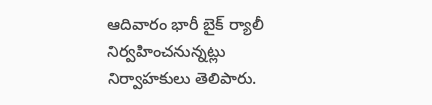ఆదివారం భారీ బైక్ ర్యాలీ నిర్వహించనున్నట్లు నిర్వాహకులు తెలిపారు.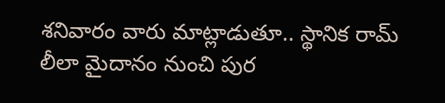శనివారం వారు మాట్లాడుతూ.. స్థానిక రామ్ లీలా మైదానం నుంచి పుర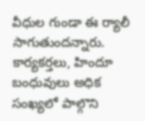వీధుల గుండా ఈ ర్యాలీ సాగుతుందన్నారు. కార్యకర్తలు, హిందూ బంధువులు అధిక సంఖ్యలో పాల్గొని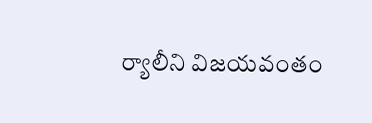ర్యాలీని విజయవంతం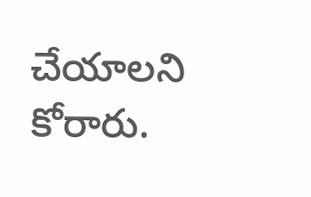చేయాలని కోరారు.